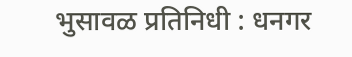भुसावळ प्रतिनिधी : धनगर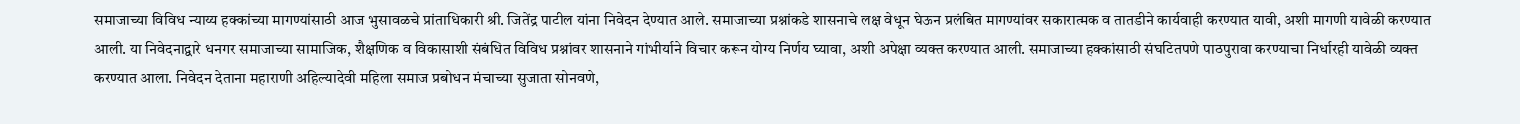समाजाच्या विविध न्याय्य हक्कांच्या मागण्यांसाठी आज भुसावळचे प्रांताधिकारी श्री. जितेंद्र पाटील यांना निवेदन देण्यात आले. समाजाच्या प्रश्नांकडे शासनाचे लक्ष वेधून घेऊन प्रलंबित मागण्यांवर सकारात्मक व तातडीने कार्यवाही करण्यात यावी, अशी मागणी यावेळी करण्यात आली. या निवेदनाद्वारे धनगर समाजाच्या सामाजिक, शैक्षणिक व विकासाशी संबंधित विविध प्रश्नांवर शासनाने गांभीर्याने विचार करून योग्य निर्णय घ्यावा, अशी अपेक्षा व्यक्त करण्यात आली. समाजाच्या हक्कांसाठी संघटितपणे पाठपुरावा करण्याचा निर्धारही यावेळी व्यक्त करण्यात आला. निवेदन देताना महाराणी अहिल्यादेवी महिला समाज प्रबोधन मंचाच्या सुजाता सोनवणे,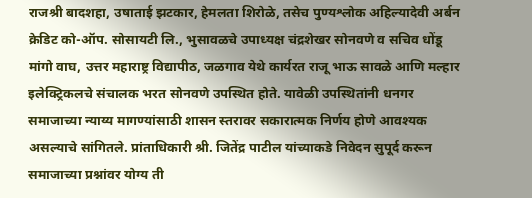राजश्री बादशहा, उषाताई झटकार, हेमलता शिरोळे, तसेच पुण्यश्लोक अहिल्यादेवी अर्बन क्रेडिट को-ऑप. सोसायटी लि., भुसावळचे उपाध्यक्ष चंद्रशेखर सोनवणे व सचिव धोंडू मांगो वाघ, उत्तर महाराष्ट्र विद्यापीठ, जळगाव येथे कार्यरत राजू भाऊ सावळे आणि मल्हार इलेक्ट्रिकलचे संचालक भरत सोनवणे उपस्थित होते. यावेळी उपस्थितांनी धनगर समाजाच्या न्याय्य मागण्यांसाठी शासन स्तरावर सकारात्मक निर्णय होणे आवश्यक असल्याचे सांगितले. प्रांताधिकारी श्री. जितेंद्र पाटील यांच्याकडे निवेदन सुपूर्द करून समाजाच्या प्रश्नांवर योग्य ती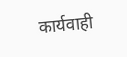कार्यवाही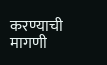करण्याची मागणी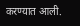करण्यात आली.